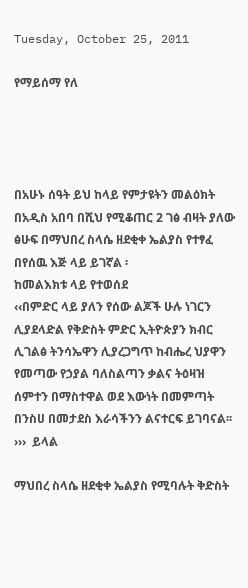Tuesday, October 25, 2011

የማይሰማ የለ




በአሁኑ ሰዓት ይህ ከላይ የምታዩትን መልዕክት በአዲስ አበባ በሺህ የሚቆጠር 2 ገፅ ብዛት ያለው ፅሁፍ በማህበረ ስላሴ ዘደቂቀ ኤልያስ የተፃፈ በየሰዉ እጅ ላይ ይገኛል ፡
ከመልእክቱ ላይ የተወሰደ
‹‹በምድር ላይ ያለን የሰው ልጆች ሁሉ ነገርን ሊያደላድል የቅድስት ምድር ኢትዮጵያን ክብር ሊገልፅ ትንሳኤዋን ሊያረጋግጥ ከብሔረ ህያዋን የመጣው የኃያል ባለስልጣን ቃልና ትዕዛዝ ሰምተን በማስተዋል ወደ እውነት በመምጣት በንስሀ በመታደስ እራሳችንን ልናተርፍ ይገባናል፡፡ ›››  ይላል

ማህበረ ስላሴ ዘደቂቀ ኤልያስ የሚባሉት ቅድስት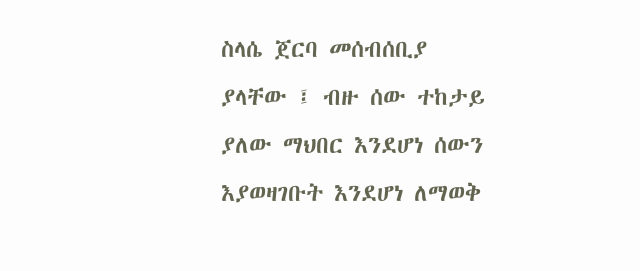ስላሴ ጀርባ መሰብሰቢያ ያላቸው ፤ ብዙ ሰው ተከታይ ያለው ማህበር እንደሆነ ሰውን እያወዛገቡት እንደሆነ ለማወቅ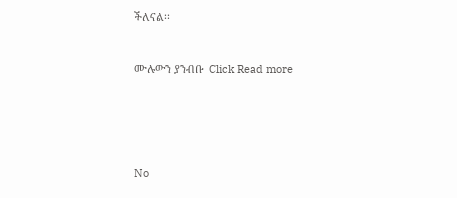ችለናል፡፡


ሙሉውን ያንብቡ  Click Read more





No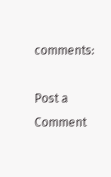comments:

Post a Comment